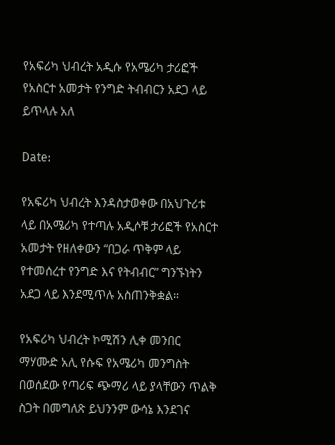የአፍሪካ ህብረት አዲሱ የአሜሪካ ታሪፎች የአስርተ አመታት የንግድ ትብብርን አደጋ ላይ ይጥላሉ አለ

Date:

የአፍሪካ ህብረት እንዳስታወቀው በአህጉሪቱ ላይ በአሜሪካ የተጣሉ አዲሶቹ ታሪፎች የአስርተ አመታት የዘለቀውን “በጋራ ጥቅም ላይ የተመሰረተ የንግድ እና የትብብር” ግንኙነትን አደጋ ላይ እንደሚጥሉ አስጠንቅቋል።

የአፍሪካ ህብረት ኮሚሽን ሊቀ መንበር ማሃሙድ አሊ የሱፍ የአሜሪካ መንግስት በወሰደው የጣሪፍ ጭማሪ ላይ ያላቸውን ጥልቅ ስጋት በመግለጽ ይህንንም ውሳኔ እንደገና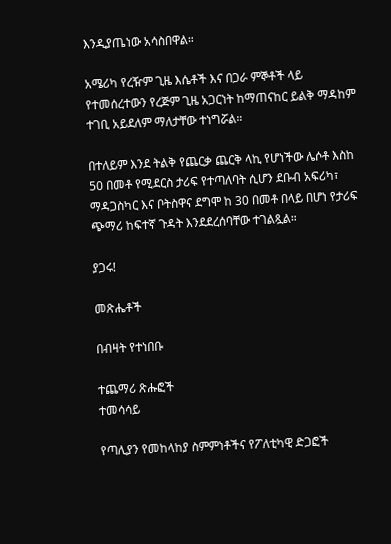እንዲያጤነው አሳስበዋል።

አሜሪካ የረዥም ጊዜ እሴቶች እና በጋራ ምኞቶች ላይ የተመሰረተውን የረጅም ጊዜ አጋርነት ከማጠናከር ይልቅ ማዳከም ተገቢ አይደለም ማለታቸው ተነግሯል።

በተለይም እንደ ትልቅ የጨርቃ ጨርቅ ላኪ የሆነችው ሌሶቶ እስከ 50 በመቶ የሚደርስ ታሪፍ የተጣለባት ሲሆን ደቡብ አፍሪካ፣ ማዳጋስካር እና ቦትስዋና ደግሞ ከ 30 በመቶ በላይ በሆነ የታሪፍ ጭማሪ ከፍተኛ ጉዳት እንደደረሰባቸው ተገልጿል።

ያጋሩ!

መጽሔቶች

በብዛት የተነበቡ

ተጨማሪ ጽሑፎች
ተመሳሳይ

የጣሊያን የመከላከያ ስምምነቶችና የፖለቲካዊ ድጋፎች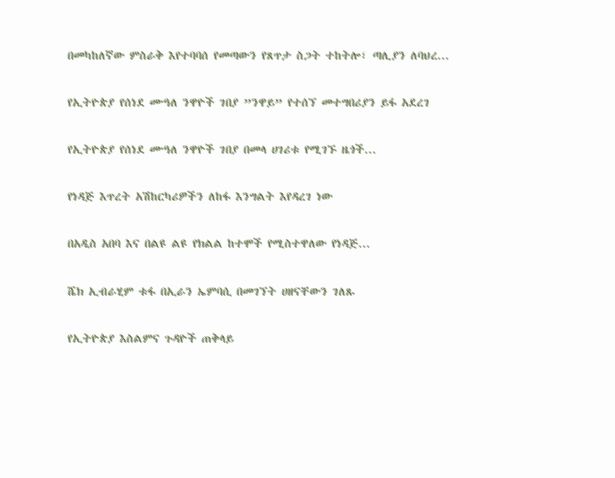በመካከለኛው ምስራቅ እየተባባሰ የመጣውን የጸጥታ ስጋት ተከትሎ፣ ጣሊያን ለባህረ...

የኢትዮጵያ የሰነደ ሙዓለ ንዋዮች ገበያ ”ንዋይ” የተሰኘ መተግበሪያን ይፋ አደረገ

የኢትዮጵያ የሰነደ ሙዓለ ንዋዮች ገበያ በመላ ሀገሪቱ የሚገኙ ዜጎች...

የነዳጅ እጥረት አሽከርካሪዎችን ለከፋ እንግልት እየዳረገ ነው

በአዲስ አበባ እና በልዩ ልዩ የክልል ከተሞች የሚስተዋለው የነዳጅ...

ሼክ ኢብራሂም ቱፋ በኢራን ኤምባሲ በመገኘት ሀዘናቸውን ገለጹ

የኢትዮጵያ እስልምና ጉዳዮች ጠቅላይ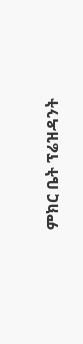ምክር ቤት ፕሬዝዳንት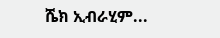ሼክ ኢብራሂም...